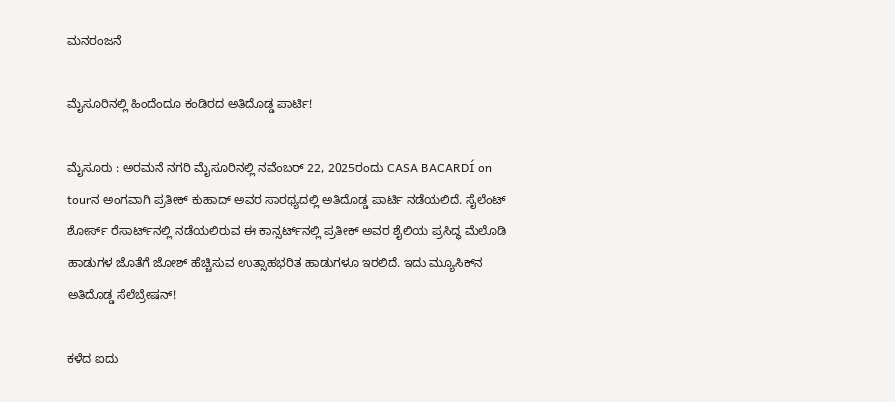ಮನರಂಜನೆ

ಮೈಸೂರಿನಲ್ಲಿ ಹಿಂದೆಂದೂ ಕಂಡಿರದ ಅತಿದೊಡ್ಡ ಪಾರ್ಟಿ!

ಮೈಸೂರು : ಅರಮನೆ ನಗರಿ ಮೈಸೂರಿನಲ್ಲಿ ನವೆಂಬರ್‌ 22, 2025ರಂದು CASA BACARDÍ on tourನ ಅಂಗವಾಗಿ ಪ್ರತೀಕ್‌ ಕುಹಾದ್‌ ಅವರ ಸಾರಥ್ಯದಲ್ಲಿ ಅತಿದೊಡ್ಡ ಪಾರ್ಟಿ ನಡೆಯಲಿದೆ. ಸೈಲೆಂಟ್‌ ಶೋರ್ಸ್‌ ರೆಸಾರ್ಟ್‌ನಲ್ಲಿ ನಡೆಯಲಿರುವ ಈ ಕಾನ್ಸರ್ಟ್‌ನಲ್ಲಿ ಪ್ರತೀಕ್‌ ಅವರ ಶೈಲಿಯ ಪ್ರಸಿದ್ಧ ಮೆಲೊಡಿ ಹಾಡುಗಳ ಜೊತೆಗೆ ಜೋಶ್‌ ಹೆಚ್ಚಿಸುವ ಉತ್ಸಾಹಭರಿತ ಹಾಡುಗಳೂ ಇರಲಿದೆ. ಇದು ಮ್ಯೂಸಿಕ್‌ನ ಅತಿದೊಡ್ಡ ಸೆಲೆಬ್ರೇಷನ್!

ಕಳೆದ ಐದು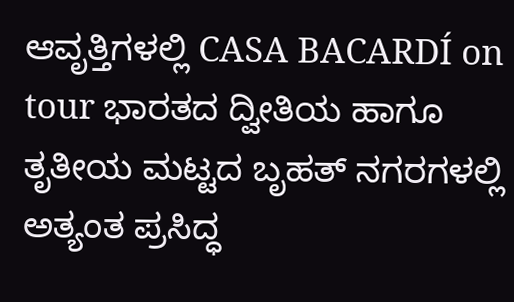ಆವೃತ್ತಿಗಳಲ್ಲಿ CASA BACARDÍ on tour ಭಾರತದ ದ್ವೀತಿಯ ಹಾಗೂ ತೃತೀಯ ಮಟ್ಟದ ಬೃಹತ್‌ ನಗರಗಳಲ್ಲಿ ಅತ್ಯಂತ ಪ್ರಸಿದ್ಧ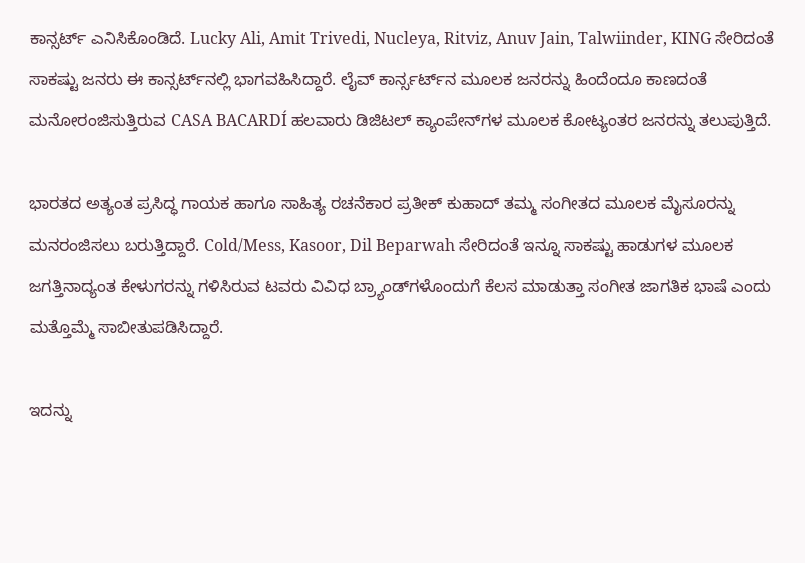ಕಾನ್ಸರ್ಟ್‌ ಎನಿಸಿಕೊಂಡಿದೆ. Lucky Ali, Amit Trivedi, Nucleya, Ritviz, Anuv Jain, Talwiinder, KING ಸೇರಿದಂತೆ ಸಾಕಷ್ಟು ಜನರು ಈ ಕಾನ್ಸರ್ಟ್‌ನಲ್ಲಿ ಭಾಗವಹಿಸಿದ್ದಾರೆ. ಲೈವ್‌ ಕಾರ್ನ್ಸರ್ಟ್‌ನ ಮೂಲಕ ಜನರನ್ನು ಹಿಂದೆಂದೂ ಕಾಣದಂತೆ ಮನೋರಂಜಿಸುತ್ತಿರುವ CASA BACARDÍ ಹಲವಾರು ಡಿಜಿಟಲ್‌ ಕ್ಯಾಂಪೇನ್‌ಗಳ ಮೂಲಕ ಕೋಟ್ಯಂತರ ಜನರನ್ನು ತಲುಪುತ್ತಿದೆ.

ಭಾರತದ ಅತ್ಯಂತ ಪ್ರಸಿದ್ಧ ಗಾಯಕ ಹಾಗೂ ಸಾಹಿತ್ಯ ರಚನೆಕಾರ ಪ್ರತೀಕ್‌ ಕುಹಾದ್‌ ತಮ್ಮ ಸಂಗೀತದ ಮೂಲಕ ಮೈಸೂರನ್ನು ಮನರಂಜಿಸಲು ಬರುತ್ತಿದ್ದಾರೆ. Cold/Mess, Kasoor, Dil Beparwah ಸೇರಿದಂತೆ ಇನ್ನೂ ಸಾಕಷ್ಟು ಹಾಡುಗಳ ಮೂಲಕ ಜಗತ್ತಿನಾದ್ಯಂತ ಕೇಳುಗರನ್ನು ಗಳಿಸಿರುವ ಟವರು ವಿವಿಧ ಬ್ರ್ಯಾಂಡ್‌ಗಳೊಂದುಗೆ ಕೆಲಸ ಮಾಡುತ್ತಾ ಸಂಗೀತ ಜಾಗತಿಕ ಭಾಷೆ ಎಂದು ಮತ್ತೊಮ್ಮೆ ಸಾಬೀತುಪಡಿಸಿದ್ದಾರೆ.

ಇದನ್ನು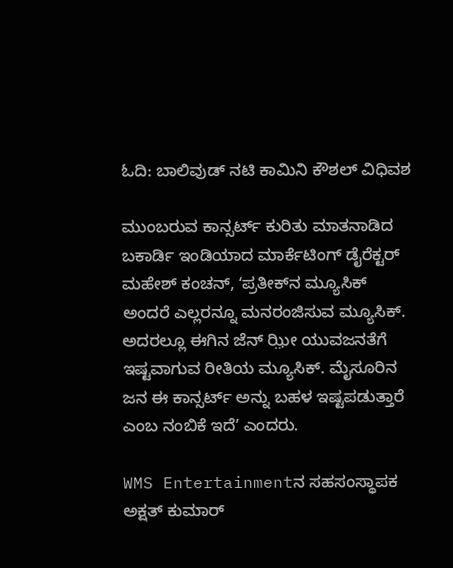ಓದಿ: ಬಾಲಿವುಡ್‌ ನಟಿ ಕಾಮಿನಿ ಕೌಶಲ್‌ ವಿಧಿವಶ

ಮುಂಬರುವ ಕಾನ್ಸರ್ಟ್‌ ಕುರಿತು ಮಾತನಾಡಿದ ಬಕಾರ್ಡಿ ಇಂಡಿಯಾದ ಮಾರ್ಕೆಟಿಂಗ್‌ ಡೈರೆಕ್ಟರ್‌ ಮಹೇಶ್‌ ಕಂಚನ್‌, ʻಪ್ರತೀಕ್‌ನ ಮ್ಯೂಸಿಕ್‌ ಅಂದರೆ ಎಲ್ಲರನ್ನೂ ಮನರಂಜಿಸುವ ಮ್ಯೂಸಿಕ್. ಅದರಲ್ಲೂ ಈಗಿನ ಜೆನ್‌ ಝ಼ೀ ಯುವಜನತೆಗೆ ಇಷ್ಟವಾಗುವ ರೀತಿಯ ಮ್ಯೂಸಿಕ್. ಮೈಸೂರಿನ ಜನ ಈ ಕಾನ್ಸರ್ಟ್‌ ಅನ್ನು ಬಹಳ ಇಷ್ಟಪಡುತ್ತಾರೆ ಎಂಬ ನಂಬಿಕೆ ಇದೆʼ ಎಂದರು.

WMS Entertainmentನ ಸಹಸಂಸ್ಥಾಪಕ ಅಕ್ಷತ್‌ ಕುಮಾರ್‌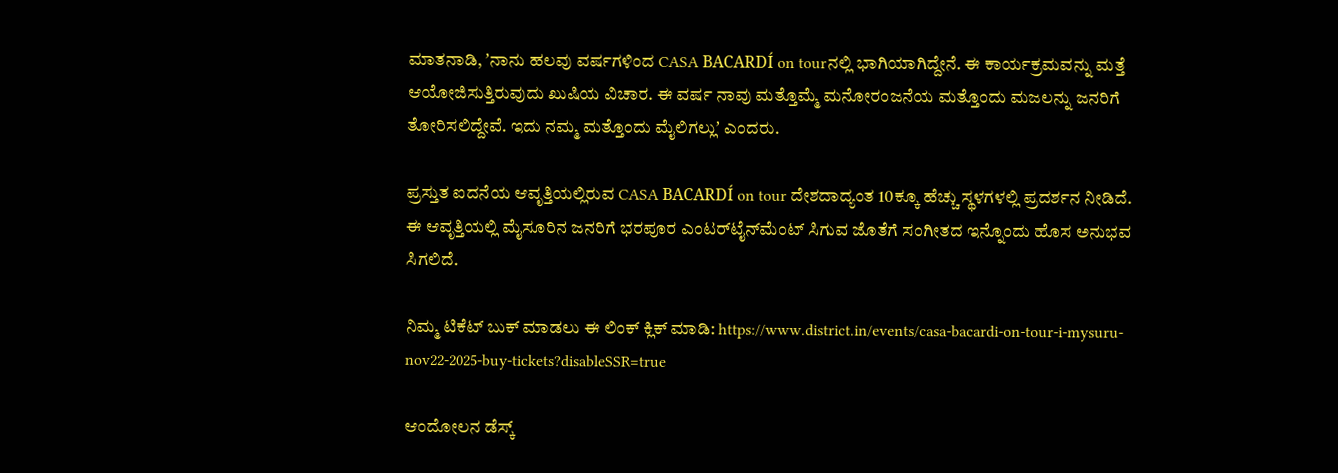ಮಾತನಾಡಿ, ʼನಾನು ಹಲವು ವರ್ಷಗಳಿಂದ CASA BACARDÍ on tourನಲ್ಲಿ ಭಾಗಿಯಾಗಿದ್ದೇನೆ. ಈ ಕಾರ್ಯಕ್ರಮವನ್ನು ಮತ್ತೆ ಆಯೋಜಿಸುತ್ತಿರುವುದು ಖುಷಿಯ ವಿಚಾರ. ಈ ವರ್ಷ ನಾವು ಮತ್ತೊಮ್ಮೆ ಮನೋರಂಜನೆಯ ಮತ್ತೊಂದು ಮಜಲನ್ನು ಜನರಿಗೆ ತೋರಿಸಲಿದ್ದೇವೆ. ಇದು ನಮ್ಮ ಮತ್ತೊಂದು ಮೈಲಿಗಲ್ಲುʼ ಎಂದರು.

ಪ್ರಸ್ತುತ ಐದನೆಯ ಆವೃತ್ತಿಯಲ್ಲಿರುವ CASA BACARDÍ on tour ದೇಶದಾದ್ಯಂತ 10ಕ್ಕೂ ಹೆಚ್ಚು ಸ್ಥಳಗಳಲ್ಲಿ ಪ್ರದರ್ಶನ ನೀಡಿದೆ. ಈ ಆವೃತ್ತಿಯಲ್ಲಿ ಮೈಸೂರಿನ ಜನರಿಗೆ ಭರಪೂರ ಎಂಟರ್‌ಟೈನ್‌ಮೆಂಟ್‌ ಸಿಗುವ ಜೊತೆಗೆ ಸಂಗೀತದ ಇನ್ನೊಂದು ಹೊಸ ಅನುಭವ ಸಿಗಲಿದೆ.

ನಿಮ್ಮ ಟಿಕೆಟ್‌ ಬುಕ್‌ ಮಾಡಲು ಈ ಲಿಂಕ್‌ ಕ್ಲಿಕ್‌ ಮಾಡಿ: https://www.district.in/events/casa-bacardi-on-tour-i-mysuru-nov22-2025-buy-tickets?disableSSR=true

ಆಂದೋಲನ ಡೆಸ್ಕ್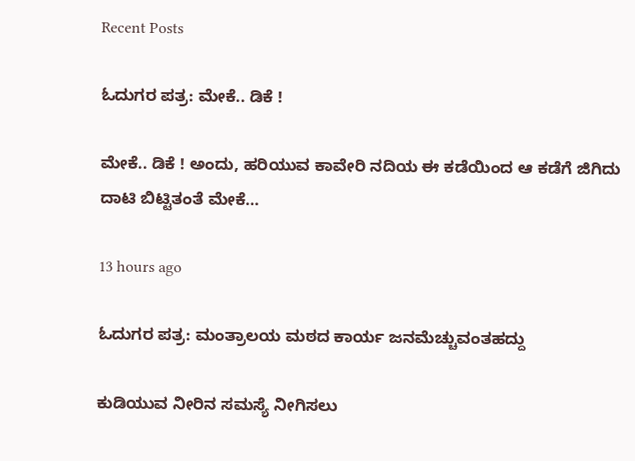Recent Posts

ಓದುಗರ ಪತ್ರ: ಮೇಕೆ.. ಡಿಕೆ !

ಮೇಕೆ.. ಡಿಕೆ ! ಅಂದು, ಹರಿಯುವ ಕಾವೇರಿ ನದಿಯ ಈ ಕಡೆಯಿಂದ ಆ ಕಡೆಗೆ ಜಿಗಿದು ದಾಟಿ ಬಿಟ್ಟಿತಂತೆ ಮೇಕೆ…

13 hours ago

ಓದುಗರ ಪತ್ರ: ಮಂತ್ರಾಲಯ ಮಠದ ಕಾರ್ಯ ಜನಮೆಚ್ಚುವಂತಹದ್ದು

ಕುಡಿಯುವ ನೀರಿನ ಸಮಸ್ಯೆ ನೀಗಿಸಲು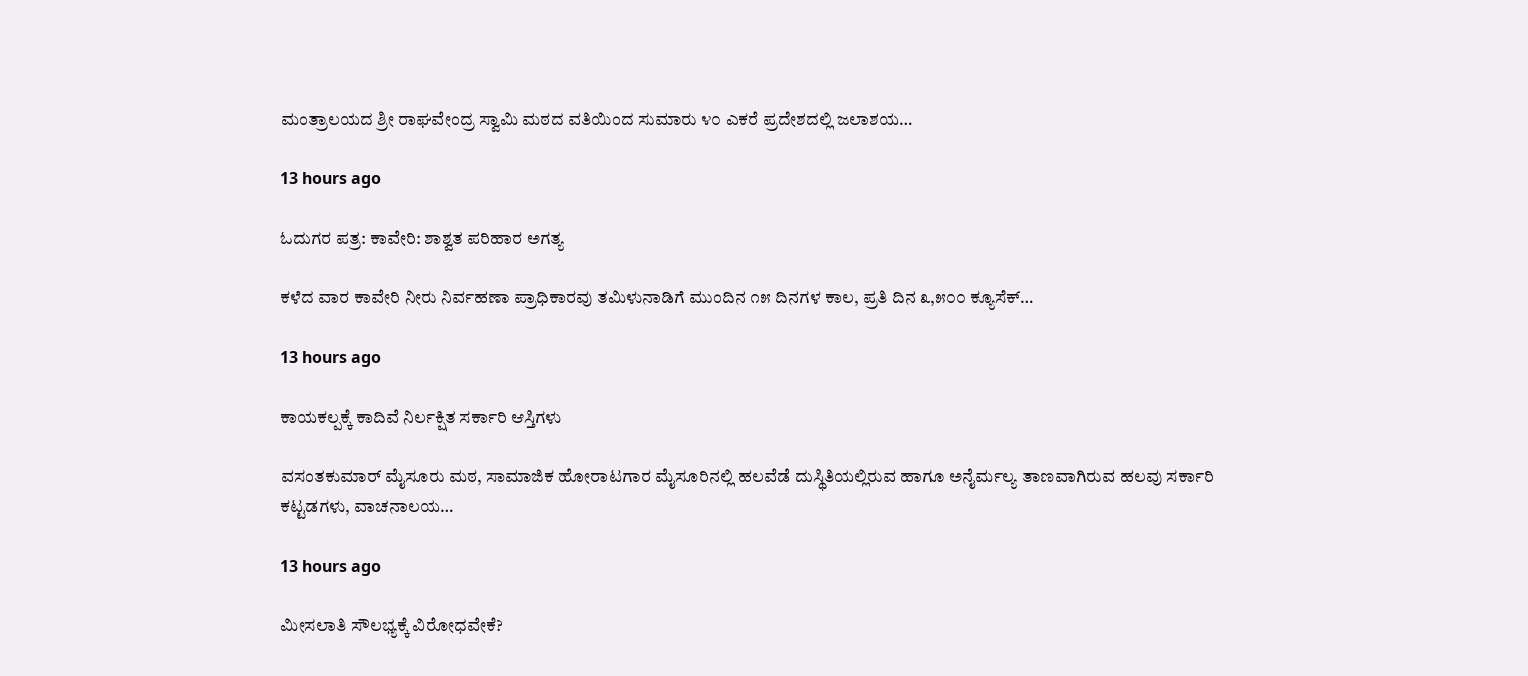ಮಂತ್ರಾಲಯದ ಶ್ರೀ ರಾಘವೇಂದ್ರ ಸ್ವಾಮಿ ಮಠದ ವತಿಯಿಂದ ಸುಮಾರು ೪೦ ಎಕರೆ ಪ್ರದೇಶದಲ್ಲಿ ಜಲಾಶಯ…

13 hours ago

ಓದುಗರ ಪತ್ರ: ಕಾವೇರಿ: ಶಾಶ್ವತ ಪರಿಹಾರ ಅಗತ್ಯ

ಕಳೆದ ವಾರ ಕಾವೇರಿ ನೀರು ನಿರ್ವಹಣಾ ಪ್ರಾಧಿಕಾರವು ತಮಿಳುನಾಡಿಗೆ ಮುಂದಿನ ೧೫ ದಿನಗಳ ಕಾಲ, ಪ್ರತಿ ದಿನ ೩,೫೦೦ ಕ್ಯೂಸೆಕ್…

13 hours ago

ಕಾಯಕಲ್ಪಕ್ಕೆ ಕಾದಿವೆ ನಿರ್ಲಕ್ಷಿತ ಸರ್ಕಾರಿ ಆಸ್ತಿಗಳು

ವಸಂತಕುಮಾರ್ ಮೈಸೂರು ಮಠ, ಸಾಮಾಜಿಕ ಹೋರಾಟಗಾರ ಮೈಸೂರಿನಲ್ಲಿ ಹಲವೆಡೆ ದುಸ್ಥಿತಿಯಲ್ಲಿರುವ ಹಾಗೂ ಅನೈರ್ಮಲ್ಯ ತಾಣವಾಗಿರುವ ಹಲವು ಸರ್ಕಾರಿ ಕಟ್ಟಡಗಳು, ವಾಚನಾಲಯ…

13 hours ago

ಮೀಸಲಾತಿ ಸೌಲಭ್ಯಕ್ಕೆ ವಿರೋಧವೇಕೆ?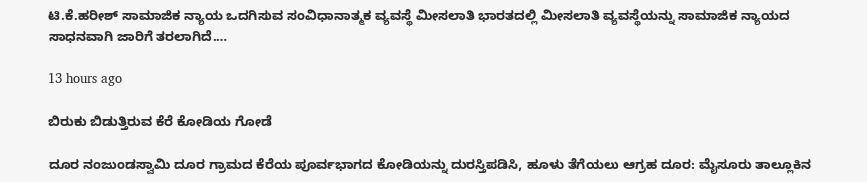ಟಿ.ಕೆ.ಹರೀಶ್ ಸಾಮಾಜಿಕ ನ್ಯಾಯ ಒದಗಿಸುವ ಸಂವಿಧಾನಾತ್ಮಕ ವ್ಯವಸ್ಥೆ ಮೀಸಲಾತಿ ಭಾರತದಲ್ಲಿ ಮೀಸಲಾತಿ ವ್ಯವಸ್ಥೆಯನ್ನು ಸಾಮಾಜಿಕ ನ್ಯಾಯದ ಸಾಧನವಾಗಿ ಜಾರಿಗೆ ತರಲಾಗಿದೆ.…

13 hours ago

ಬಿರುಕು ಬಿಡುತ್ತಿರುವ ಕೆರೆ ಕೋಡಿಯ ಗೋಡೆ

ದೂರ ನಂಜುಂಡಸ್ವಾಮಿ ದೂರ ಗ್ರಾಮದ ಕೆರೆಯ ಪೂರ್ವಭಾಗದ ಕೋಡಿಯನ್ನು ದುರಸ್ತಿಪಡಿಸಿ, ಹೂಳು ತೆಗೆಯಲು ಆಗ್ರಹ ದೂರ: ಮೈಸೂರು ತಾಲ್ಲೂಕಿನ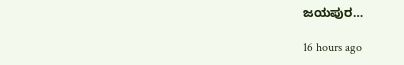ಜಯಪುರ…

16 hours ago